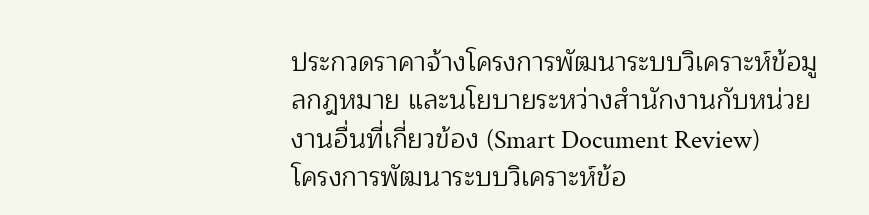ประกวดราคาจ้างโครงการพัฒนาระบบวิเคราะห์ข้อมูลกฎหมาย และนโยบายระหว่างสำนักงานกับหน่วยงานอื่นที่เกี่ยวข้อง (Smart Document Review)
โครงการพัฒนาระบบวิเคราะห์ข้อ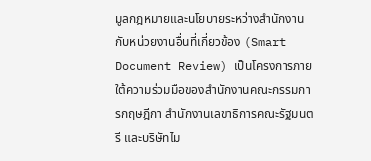มูลกฎหมายและนโยบายระหว่างสำนักงานกับหน่วยงานอื่นที่เกี่ยวข้อง (Smart Document Review) เป็นโครงการภายใต้ความร่วมมือของสำนักงานคณะกรรมการกฤษฎีกา สำนักงานเลขาธิการคณะรัฐมนตรี และบริษัทไม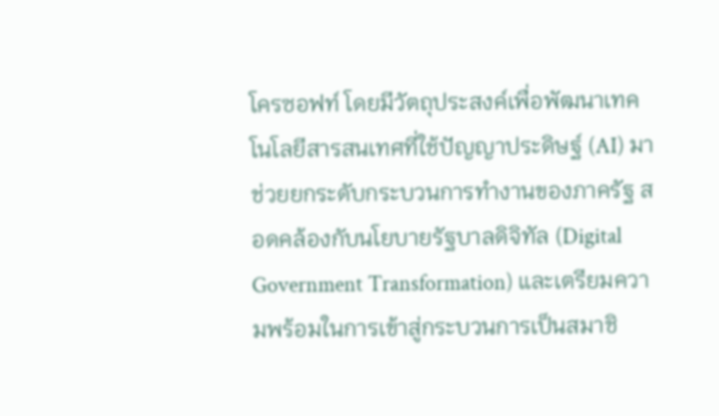โครซอฟท์ โดยมีวัตถุประสงค์เพื่อพัฒนาเทคโนโลยีสารสนเทศที่ใช้ปัญญาประดิษฐ์ (AI) มาช่วยยกระดับกระบวนการทำงานของภาครัฐ สอดคล้องกับนโยบายรัฐบาลดิจิทัล (Digital Government Transformation) และเตรียมความพร้อมในการเข้าสู่กระบวนการเป็นสมาชิ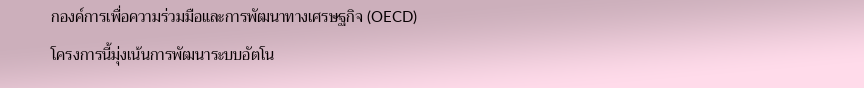กองค์การเพื่อความร่วมมือและการพัฒนาทางเศรษฐกิจ (OECD)
โครงการนี้มุ่งเน้นการพัฒนาระบบอัตโน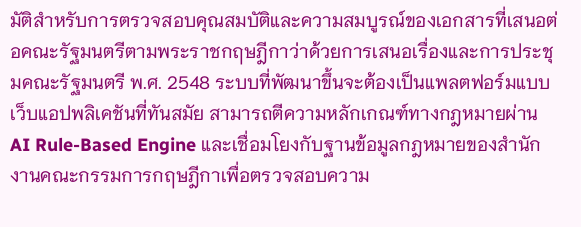มัติสำหรับการตรวจสอบคุณสมบัติและความสมบูรณ์ของเอกสารที่เสนอต่อคณะรัฐมนตรีตามพระราชกฤษฎีกาว่าด้วยการเสนอเรื่องและการประชุมคณะรัฐมนตรี พ.ศ. 2548 ระบบที่พัฒนาขึ้นจะต้องเป็นแพลตฟอร์มแบบเว็บแอปพลิเคชันที่ทันสมัย สามารถตีความหลักเกณฑ์ทางกฎหมายผ่าน AI Rule-Based Engine และเชื่อมโยงกับฐานข้อมูลกฎหมายของสำนักงานคณะกรรมการกฤษฎีกาเพื่อตรวจสอบความ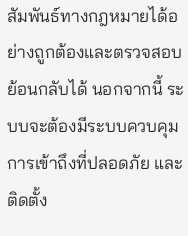สัมพันธ์ทางกฎหมายได้อย่างถูกต้องและตรวจสอบย้อนกลับได้ นอกจากนี้ ระบบจะต้องมีระบบควบคุมการเข้าถึงที่ปลอดภัย และติดตั้ง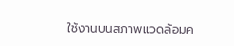ใช้งานบนสภาพแวดล้อมค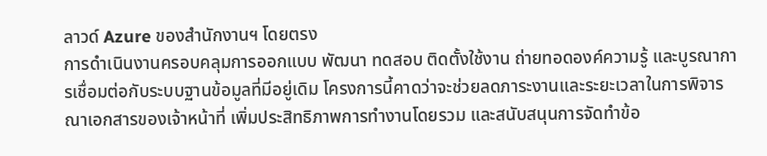ลาวด์ Azure ของสำนักงานฯ โดยตรง
การดำเนินงานครอบคลุมการออกแบบ พัฒนา ทดสอบ ติดตั้งใช้งาน ถ่ายทอดองค์ความรู้ และบูรณาการเชื่อมต่อกับระบบฐานข้อมูลที่มีอยู่เดิม โครงการนี้คาดว่าจะช่วยลดภาระงานและระยะเวลาในการพิจารณาเอกสารของเจ้าหน้าที่ เพิ่มประสิทธิภาพการทำงานโดยรวม และสนับสนุนการจัดทำข้อ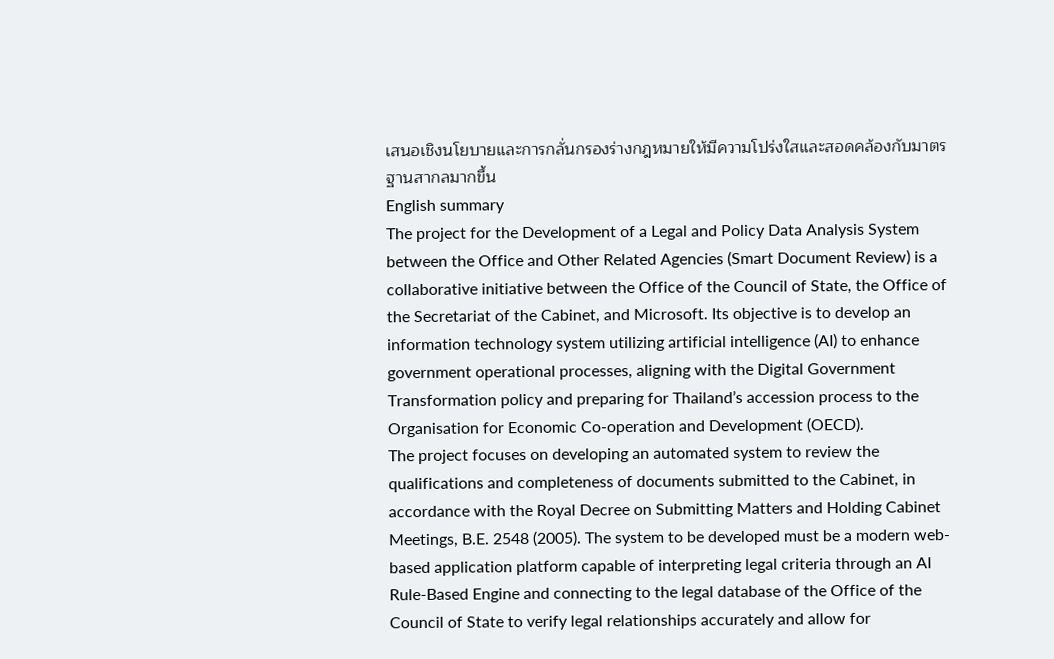เสนอเชิงนโยบายและการกลั่นกรองร่างกฎหมายให้มีความโปร่งใสและสอดคล้องกับมาตรฐานสากลมากขึ้น
English summary
The project for the Development of a Legal and Policy Data Analysis System between the Office and Other Related Agencies (Smart Document Review) is a collaborative initiative between the Office of the Council of State, the Office of the Secretariat of the Cabinet, and Microsoft. Its objective is to develop an information technology system utilizing artificial intelligence (AI) to enhance government operational processes, aligning with the Digital Government Transformation policy and preparing for Thailand’s accession process to the Organisation for Economic Co-operation and Development (OECD).
The project focuses on developing an automated system to review the qualifications and completeness of documents submitted to the Cabinet, in accordance with the Royal Decree on Submitting Matters and Holding Cabinet Meetings, B.E. 2548 (2005). The system to be developed must be a modern web-based application platform capable of interpreting legal criteria through an AI Rule-Based Engine and connecting to the legal database of the Office of the Council of State to verify legal relationships accurately and allow for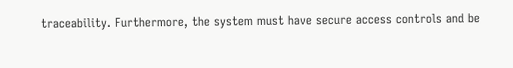traceability. Furthermore, the system must have secure access controls and be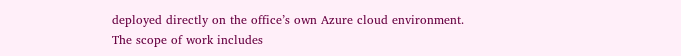deployed directly on the office’s own Azure cloud environment.
The scope of work includes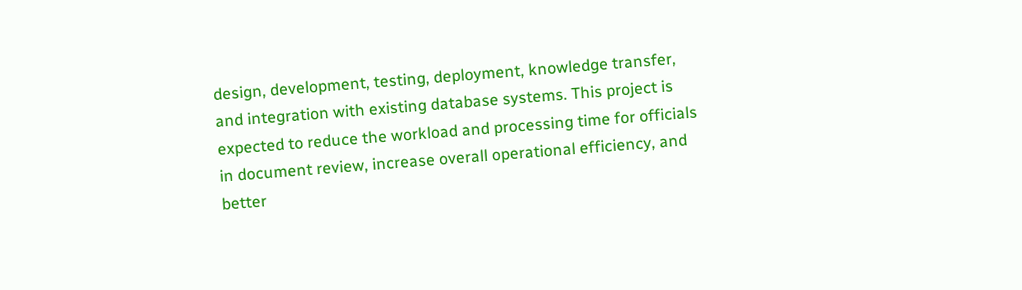design, development, testing, deployment, knowledge transfer, and integration with existing database systems. This project is expected to reduce the workload and processing time for officials in document review, increase overall operational efficiency, and better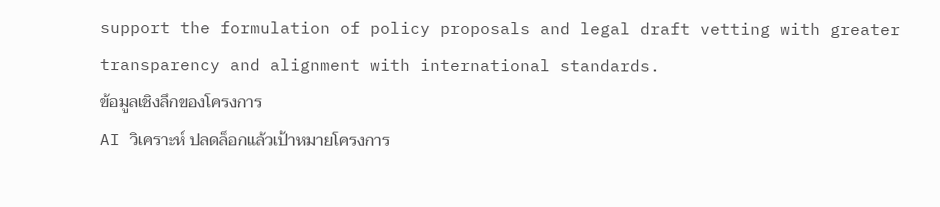support the formulation of policy proposals and legal draft vetting with greater transparency and alignment with international standards.
ข้อมูลเชิงลึกของโครงการ
AI วิเคราะห์ ปลดล็อกแล้วเป้าหมายโครงการ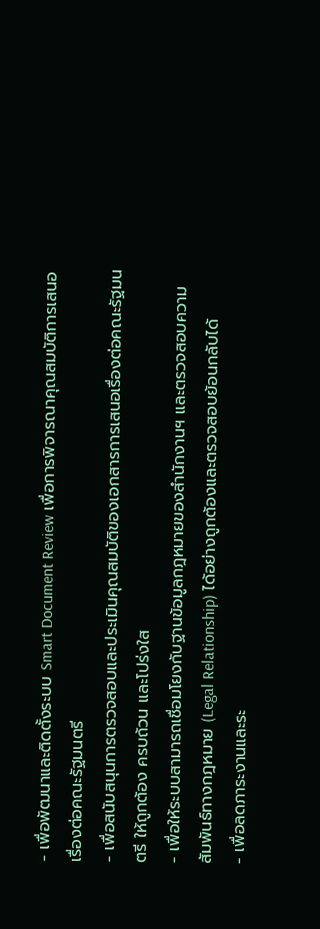- เพื่อพัฒนาและติดตั้งระบบ Smart Document Review เพื่อการพิจารณาคุณสมบัติการเสนอเรื่องต่อคณะรัฐมนตรี
- เพื่อสนับสนุนการตรวจสอบและประเมินคุณสมบัติของเอกสารการเสนอเรื่องต่อคณะรัฐมนตรี ให้ถูกต้อง ครบถ้วน และโปร่งใส
- เพื่อให้ระบบสามารถเชื่อมโยงกับฐานข้อมูลกฎหมายของสำนักงานฯ และตรวจสอบความสัมพันธ์ทางกฎหมาย (Legal Relationship) ได้อย่างถูกต้องและตรวจสอบย้อนกลับได้
- เพื่อลดภาระงานและระ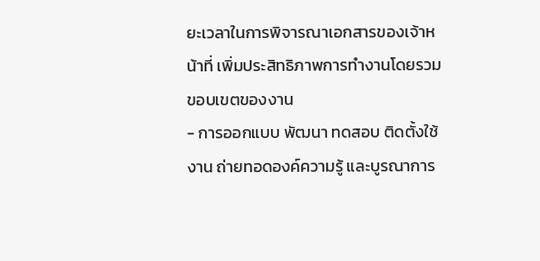ยะเวลาในการพิจารณาเอกสารของเจ้าหน้าที่ เพิ่มประสิทธิภาพการทำงานโดยรวม
ขอบเขตของงาน
- การออกแบบ พัฒนา ทดสอบ ติดตั้งใช้งาน ถ่ายทอดองค์ความรู้ และบูรณาการ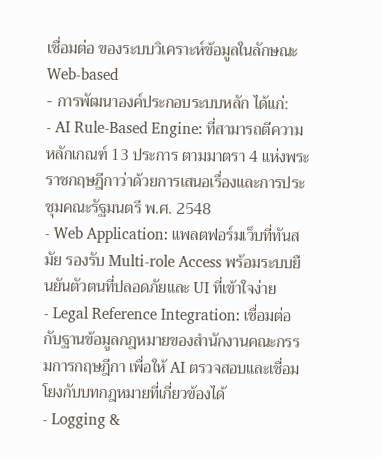เชื่อมต่อ ของระบบวิเคราะห์ข้อมูลในลักษณะ Web-based
- การพัฒนาองค์ประกอบระบบหลัก ได้แก่:
- AI Rule-Based Engine: ที่สามารถตีความหลักเกณฑ์ 13 ประการ ตามมาตรา 4 แห่งพระราชกฤษฎีกาว่าด้วยการเสนอเรื่องและการประชุมคณะรัฐมนตรี พ.ศ. 2548
- Web Application: แพลตฟอร์มเว็บที่ทันสมัย รองรับ Multi-role Access พร้อมระบบยืนยันตัวตนที่ปลอดภัยและ UI ที่เข้าใจง่าย
- Legal Reference Integration: เชื่อมต่อกับฐานข้อมูลกฎหมายของสำนักงานคณะกรรมการกฤษฎีกา เพื่อให้ AI ตรวจสอบและเชื่อมโยงกับบทกฎหมายที่เกี่ยวข้องได้
- Logging &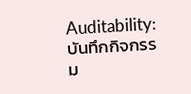Auditability: บันทึกกิจกรรม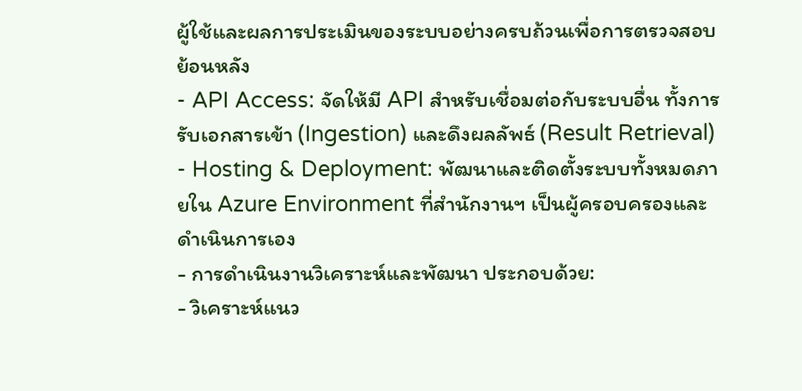ผู้ใช้และผลการประเมินของระบบอย่างครบถ้วนเพื่อการตรวจสอบย้อนหลัง
- API Access: จัดให้มี API สำหรับเชื่อมต่อกับระบบอื่น ทั้งการรับเอกสารเข้า (Ingestion) และดึงผลลัพธ์ (Result Retrieval)
- Hosting & Deployment: พัฒนาและติดตั้งระบบทั้งหมดภายใน Azure Environment ที่สำนักงานฯ เป็นผู้ครอบครองและดำเนินการเอง
- การดำเนินงานวิเคราะห์และพัฒนา ประกอบด้วย:
- วิเคราะห์แนว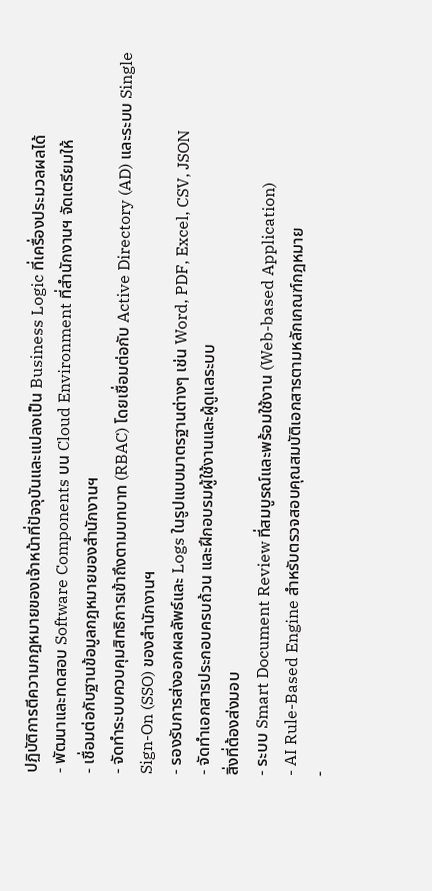ปฏิบัติการตีความกฎหมายของเจ้าหน้าที่ปัจจุบันและแปลงเป็น Business Logic ที่เครื่องประมวลผลได้
- พัฒนาและทดสอบ Software Components บน Cloud Environment ที่สำนักงานฯ จัดเตรียมให้
- เชื่อมต่อกับฐานข้อมูลกฎหมายของสำนักงานฯ
- จัดทำระบบควบคุมสิทธิการเข้าถึงตามบทบาท (RBAC) โดยเชื่อมต่อกับ Active Directory (AD) และระบบ Single Sign-On (SSO) ของสำนักงานฯ
- รองรับการส่งออกผลลัพธ์และ Logs ในรูปแบบมาตรฐานต่างๆ เช่น Word, PDF, Excel, CSV, JSON
- จัดทำเอกสารประกอบครบถ้วน และฝึกอบรมผู้ใช้งานและผู้ดูแลระบบ
สิ่งที่ต้องส่งมอบ
- ระบบ Smart Document Review ที่สมบูรณ์และพร้อมใช้งาน (Web-based Application)
- AI Rule-Based Engine สำหรับตรวจสอบคุณสมบัติเอกสารตามหลักเกณฑ์กฎหมาย
-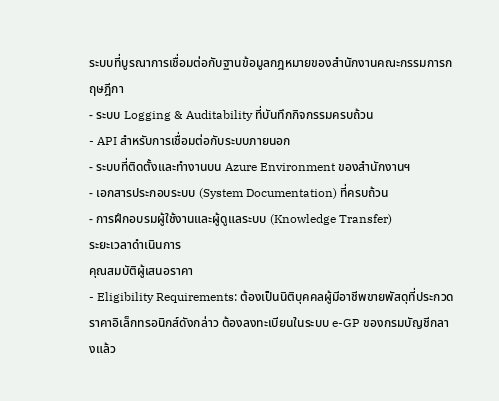ระบบที่บูรณาการเชื่อมต่อกับฐานข้อมูลกฎหมายของสำนักงานคณะกรรมการกฤษฎีกา
- ระบบ Logging & Auditability ที่บันทึกกิจกรรมครบถ้วน
- API สำหรับการเชื่อมต่อกับระบบภายนอก
- ระบบที่ติดตั้งและทำงานบน Azure Environment ของสำนักงานฯ
- เอกสารประกอบระบบ (System Documentation) ที่ครบถ้วน
- การฝึกอบรมผู้ใช้งานและผู้ดูแลระบบ (Knowledge Transfer)
ระยะเวลาดำเนินการ
คุณสมบัติผู้เสนอราคา
- Eligibility Requirements: ต้องเป็นนิติบุคคลผู้มีอาชีพขายพัสดุที่ประกวดราคาอิเล็กทรอนิกส์ดังกล่าว ต้องลงทะเบียนในระบบ e-GP ของกรมบัญชีกลางแล้ว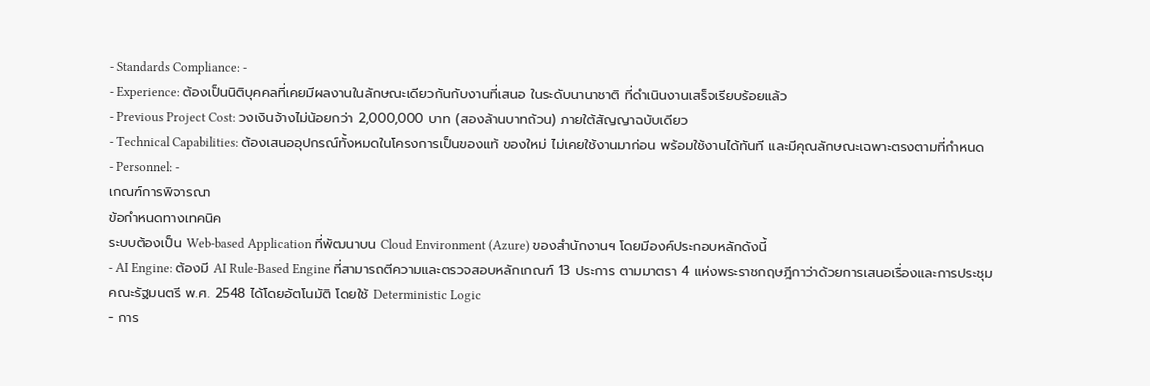- Standards Compliance: -
- Experience: ต้องเป็นนิติบุคคลที่เคยมีผลงานในลักษณะเดียวกันกับงานที่เสนอ ในระดับนานาชาติ ที่ดำเนินงานเสร็จเรียบร้อยแล้ว
- Previous Project Cost: วงเงินจ้างไม่น้อยกว่า 2,000,000 บาท (สองล้านบาทถ้วน) ภายใต้สัญญาฉบับเดียว
- Technical Capabilities: ต้องเสนออุปกรณ์ทั้งหมดในโครงการเป็นของแท้ ของใหม่ ไม่เคยใช้งานมาก่อน พร้อมใช้งานได้ทันที และมีคุณลักษณะเฉพาะตรงตามที่กำหนด
- Personnel: -
เกณฑ์การพิจารณา
ข้อกำหนดทางเทคนิค
ระบบต้องเป็น Web-based Application ที่พัฒนาบน Cloud Environment (Azure) ของสำนักงานฯ โดยมีองค์ประกอบหลักดังนี้
- AI Engine: ต้องมี AI Rule-Based Engine ที่สามารถตีความและตรวจสอบหลักเกณฑ์ 13 ประการ ตามมาตรา 4 แห่งพระราชกฤษฎีกาว่าด้วยการเสนอเรื่องและการประชุมคณะรัฐมนตรี พ.ศ. 2548 ได้โดยอัตโนมัติ โดยใช้ Deterministic Logic
- การ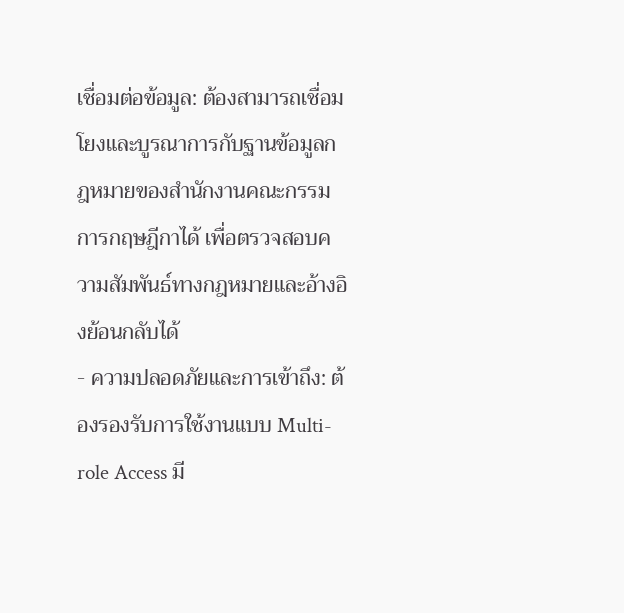เชื่อมต่อข้อมูล: ต้องสามารถเชื่อมโยงและบูรณาการกับฐานข้อมูลกฎหมายของสำนักงานคณะกรรมการกฤษฎีกาได้ เพื่อตรวจสอบความสัมพันธ์ทางกฎหมายและอ้างอิงย้อนกลับได้
- ความปลอดภัยและการเข้าถึง: ต้องรองรับการใช้งานแบบ Multi-role Access มี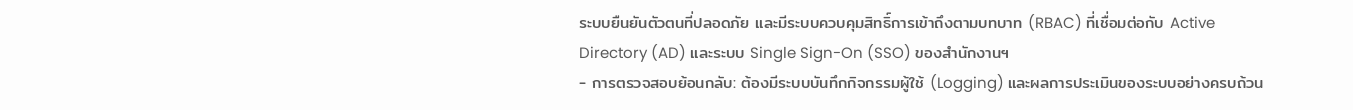ระบบยืนยันตัวตนที่ปลอดภัย และมีระบบควบคุมสิทธิ์การเข้าถึงตามบทบาท (RBAC) ที่เชื่อมต่อกับ Active Directory (AD) และระบบ Single Sign-On (SSO) ของสำนักงานฯ
- การตรวจสอบย้อนกลับ: ต้องมีระบบบันทึกกิจกรรมผู้ใช้ (Logging) และผลการประเมินของระบบอย่างครบถ้วน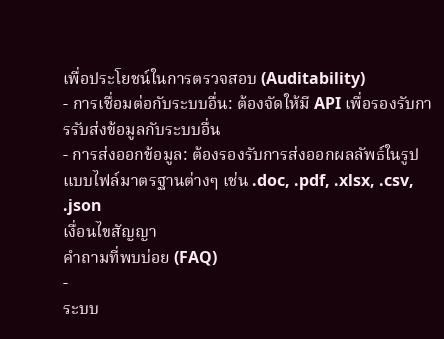เพื่อประโยชน์ในการตรวจสอบ (Auditability)
- การเชื่อมต่อกับระบบอื่น: ต้องจัดให้มี API เพื่อรองรับการรับส่งข้อมูลกับระบบอื่น
- การส่งออกข้อมูล: ต้องรองรับการส่งออกผลลัพธ์ในรูปแบบไฟล์มาตรฐานต่างๆ เช่น .doc, .pdf, .xlsx, .csv, .json
เงื่อนไขสัญญา
คำถามที่พบบ่อย (FAQ)
-
ระบบ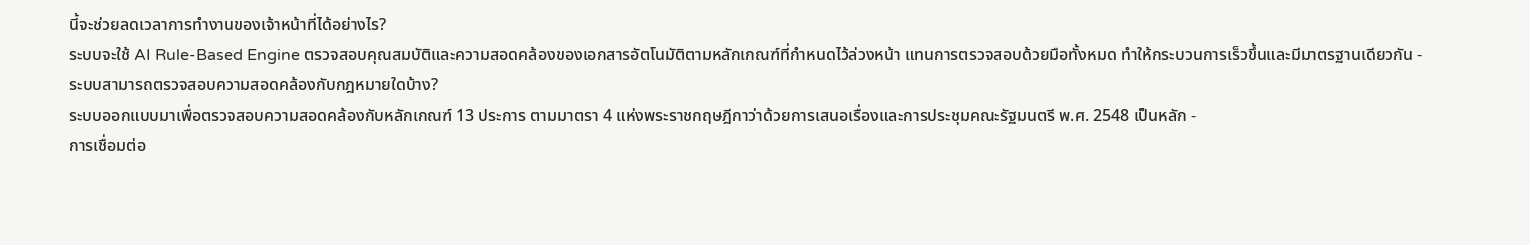นี้จะช่วยลดเวลาการทำงานของเจ้าหน้าที่ได้อย่างไร?
ระบบจะใช้ AI Rule-Based Engine ตรวจสอบคุณสมบัติและความสอดคล้องของเอกสารอัตโนมัติตามหลักเกณฑ์ที่กำหนดไว้ล่วงหน้า แทนการตรวจสอบด้วยมือทั้งหมด ทำให้กระบวนการเร็วขึ้นและมีมาตรฐานเดียวกัน -
ระบบสามารถตรวจสอบความสอดคล้องกับกฎหมายใดบ้าง?
ระบบออกแบบมาเพื่อตรวจสอบความสอดคล้องกับหลักเกณฑ์ 13 ประการ ตามมาตรา 4 แห่งพระราชกฤษฎีกาว่าด้วยการเสนอเรื่องและการประชุมคณะรัฐมนตรี พ.ศ. 2548 เป็นหลัก -
การเชื่อมต่อ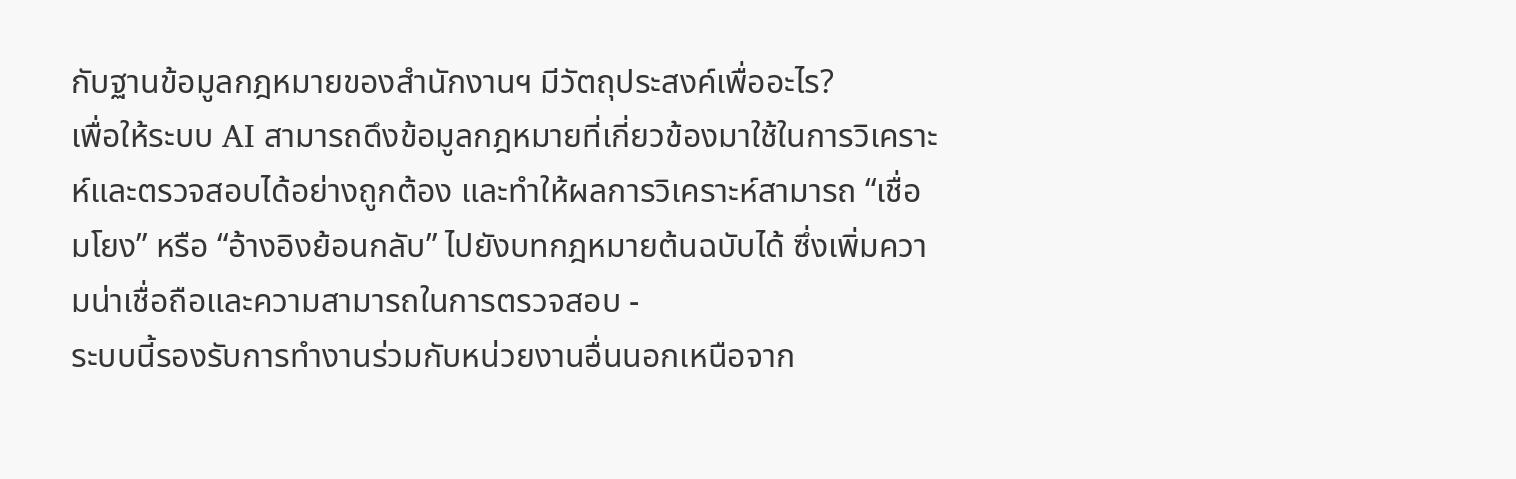กับฐานข้อมูลกฎหมายของสำนักงานฯ มีวัตถุประสงค์เพื่ออะไร?
เพื่อให้ระบบ AI สามารถดึงข้อมูลกฎหมายที่เกี่ยวข้องมาใช้ในการวิเคราะห์และตรวจสอบได้อย่างถูกต้อง และทำให้ผลการวิเคราะห์สามารถ “เชื่อมโยง” หรือ “อ้างอิงย้อนกลับ” ไปยังบทกฎหมายต้นฉบับได้ ซึ่งเพิ่มความน่าเชื่อถือและความสามารถในการตรวจสอบ -
ระบบนี้รองรับการทำงานร่วมกับหน่วยงานอื่นนอกเหนือจาก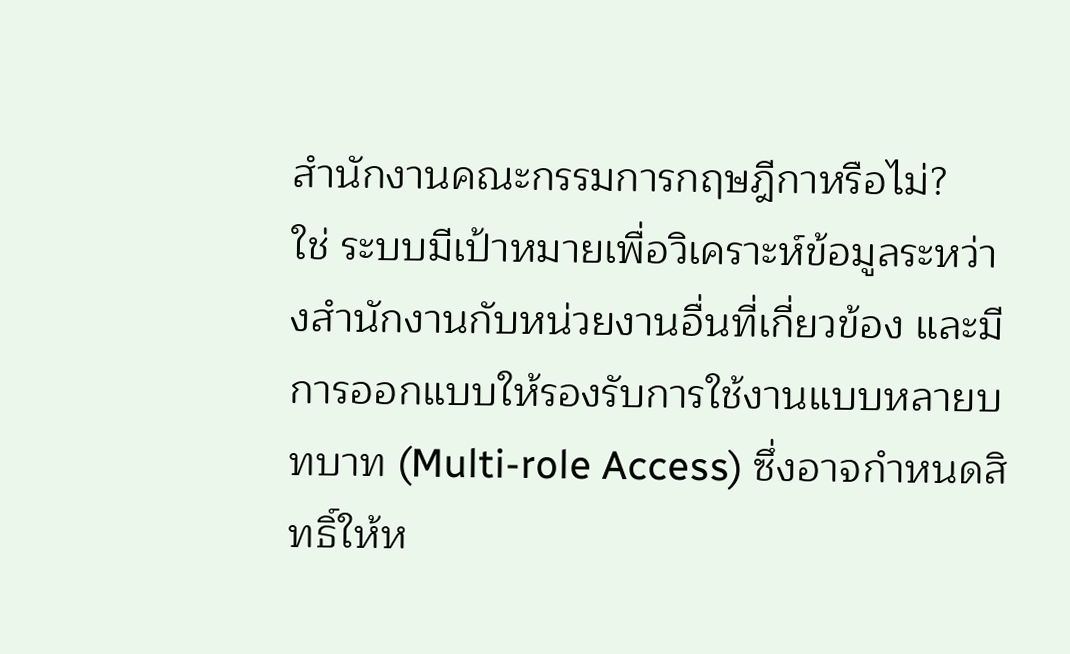สำนักงานคณะกรรมการกฤษฎีกาหรือไม่?
ใช่ ระบบมีเป้าหมายเพื่อวิเคราะห์ข้อมูลระหว่างสำนักงานกับหน่วยงานอื่นที่เกี่ยวข้อง และมีการออกแบบให้รองรับการใช้งานแบบหลายบทบาท (Multi-role Access) ซึ่งอาจกำหนดสิทธิ์ให้ห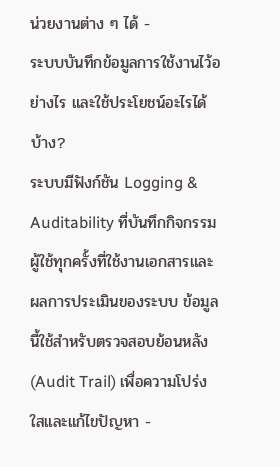น่วยงานต่าง ๆ ได้ -
ระบบบันทึกข้อมูลการใช้งานไว้อย่างไร และใช้ประโยชน์อะไรได้บ้าง?
ระบบมีฟังก์ชัน Logging & Auditability ที่บันทึกกิจกรรมผู้ใช้ทุกครั้งที่ใช้งานเอกสารและผลการประเมินของระบบ ข้อมูลนี้ใช้สำหรับตรวจสอบย้อนหลัง (Audit Trail) เพื่อความโปร่งใสและแก้ไขปัญหา -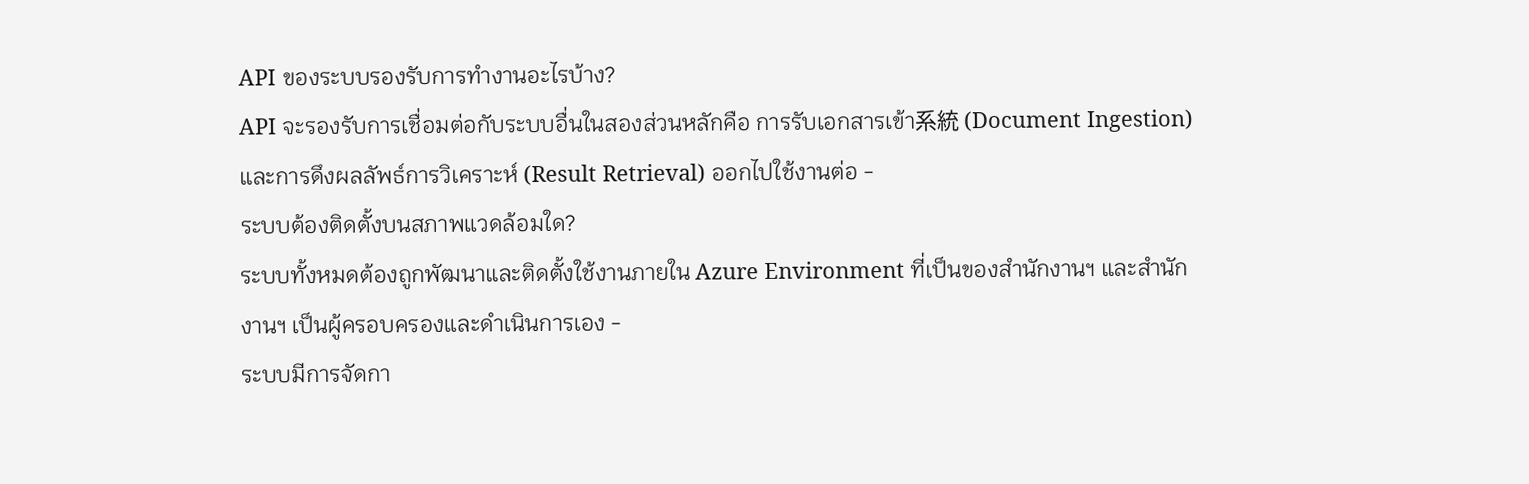API ของระบบรองรับการทำงานอะไรบ้าง?
API จะรองรับการเชื่อมต่อกับระบบอื่นในสองส่วนหลักคือ การรับเอกสารเข้า系統 (Document Ingestion) และการดึงผลลัพธ์การวิเคราะห์ (Result Retrieval) ออกไปใช้งานต่อ -
ระบบต้องติดตั้งบนสภาพแวดล้อมใด?
ระบบทั้งหมดต้องถูกพัฒนาและติดตั้งใช้งานภายใน Azure Environment ที่เป็นของสำนักงานฯ และสำนักงานฯ เป็นผู้ครอบครองและดำเนินการเอง -
ระบบมีการจัดกา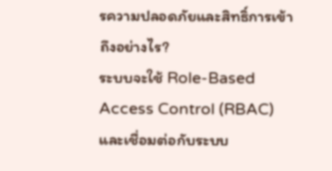รความปลอดภัยและสิทธิ์การเข้าถึงอย่างไร?
ระบบจะใช้ Role-Based Access Control (RBAC) และเชื่อมต่อกับระบบ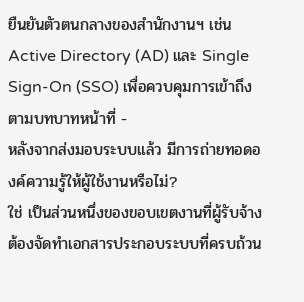ยืนยันตัวตนกลางของสำนักงานฯ เช่น Active Directory (AD) และ Single Sign-On (SSO) เพื่อควบคุมการเข้าถึงตามบทบาทหน้าที่ -
หลังจากส่งมอบระบบแล้ว มีการถ่ายทอดองค์ความรู้ให้ผู้ใช้งานหรือไม่?
ใช่ เป็นส่วนหนึ่งของขอบเขตงานที่ผู้รับจ้างต้องจัดทำเอกสารประกอบระบบที่ครบถ้วน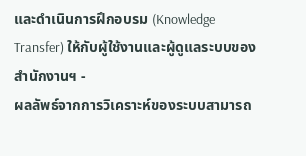และดำเนินการฝึกอบรม (Knowledge Transfer) ให้กับผู้ใช้งานและผู้ดูแลระบบของสำนักงานฯ -
ผลลัพธ์จากการวิเคราะห์ของระบบสามารถ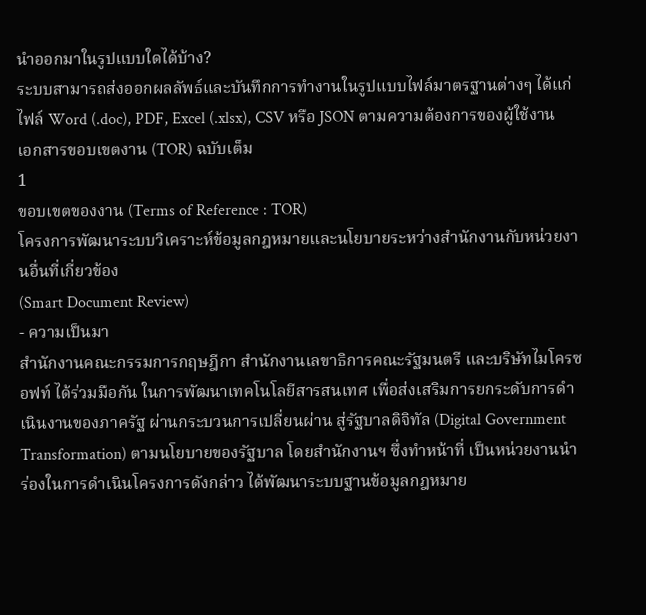นำออกมาในรูปแบบใดได้บ้าง?
ระบบสามารถส่งออกผลลัพธ์และบันทึกการทำงานในรูปแบบไฟล์มาตรฐานต่างๆ ได้แก่ ไฟล์ Word (.doc), PDF, Excel (.xlsx), CSV หรือ JSON ตามความต้องการของผู้ใช้งาน
เอกสารขอบเขตงาน (TOR) ฉบับเต็ม
1
ขอบเขตของงาน (Terms of Reference : TOR)
โครงการพัฒนาระบบวิเคราะห์ข้อมูลกฎหมายและนโยบายระหว่างสํานักงานกับหน่วยงานอื่นที่เกี่ยวข้อง
(Smart Document Review)
- ความเป็นมา
สํานักงานคณะกรรมการกฤษฎีกา สํานักงานเลขาธิการคณะรัฐมนตรี และบริษัทไมโครซอฟท์ ได้ร่วมมือกัน ในการพัฒนาเทคโนโลยีสารสนเทศ เพื่อส่งเสริมการยกระดับการดําเนินงานของภาครัฐ ผ่านกระบวนการเปลี่ยนผ่าน สู่รัฐบาลดิจิทัล (Digital Government Transformation) ตามนโยบายของรัฐบาล โดยสํานักงานฯ ซึ่งทําหน้าที่ เป็นหน่วยงานนําร่องในการดําเนินโครงการดังกล่าว ได้พัฒนาระบบฐานข้อมูลกฎหมาย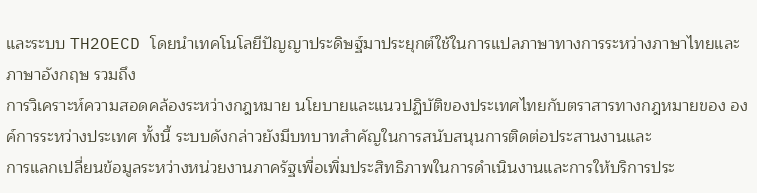และระบบ TH2OECD โดยนําเทคโนโลยีปัญญาประดิษฐ์มาประยุกต์ใช้ในการแปลภาษาทางการระหว่างภาษาไทยและภาษาอังกฤษ รวมถึง
การวิเคราะห์ความสอดคล้องระหว่างกฎหมาย นโยบายและแนวปฏิบัติของประเทศไทยกับตราสารทางกฎหมายของ องค์การระหว่างประเทศ ทั้งนี้ ระบบดังกล่าวยังมีบทบาทสําคัญในการสนับสนุนการติดต่อประสานงานและ
การแลกเปลี่ยนข้อมูลระหว่างหน่วยงานภาครัฐเพื่อเพิ่มประสิทธิภาพในการดําเนินงานและการให้บริการประ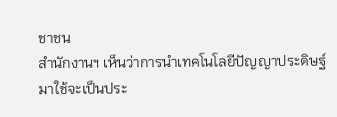ชาชน
สํานักงานฯ เห็นว่าการนําเทคโนโลยีปัญญาประดิษฐ์มาใช้จะเป็นประ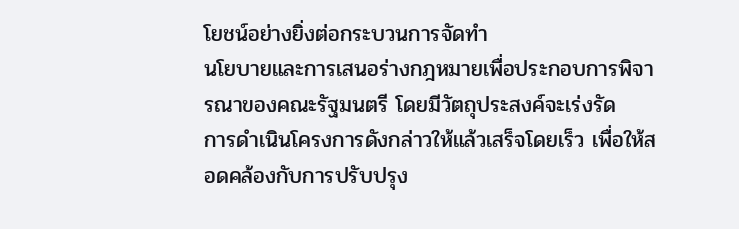โยชน์อย่างยิ่งต่อกระบวนการจัดทํา
นโยบายและการเสนอร่างกฎหมายเพื่อประกอบการพิจารณาของคณะรัฐมนตรี โดยมีวัตถุประสงค์จะเร่งรัด
การดําเนินโครงการดังกล่าวให้แล้วเสร็จโดยเร็ว เพื่อให้สอดคล้องกับการปรับปรุง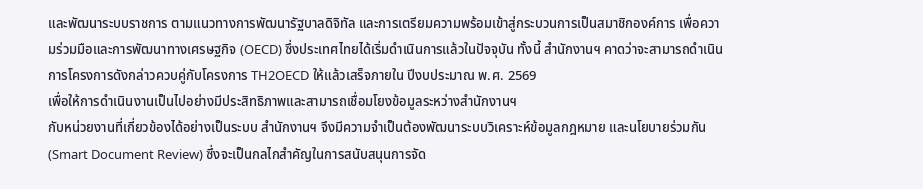และพัฒนาระบบราชการ ตามแนวทางการพัฒนารัฐบาลดิจิทัล และการเตรียมความพร้อมเข้าสู่กระบวนการเป็นสมาชิกองค์การ เพื่อความร่วมมือและการพัฒนาทางเศรษฐกิจ (OECD) ซึ่งประเทศไทยได้เริ่มดําเนินการแล้วในปัจจุบัน ทั้งนี้ สํานักงานฯ คาดว่าจะสามารถดําเนินการโครงการดังกล่าวควบคู่กับโครงการ TH2OECD ให้แล้วเสร็จภายใน ปีงบประมาณ พ.ศ. 2569
เพื่อให้การดําเนินงานเป็นไปอย่างมีประสิทธิภาพและสามารถเชื่อมโยงข้อมูลระหว่างสํานักงานฯ
กับหน่วยงานที่เกี่ยวข้องได้อย่างเป็นระบบ สํานักงานฯ จึงมีความจําเป็นต้องพัฒนาระบบวิเคราะห์ข้อมูลกฎหมาย และนโยบายร่วมกัน (Smart Document Review) ซึ่งจะเป็นกลไกสําคัญในการสนับสนุนการจัด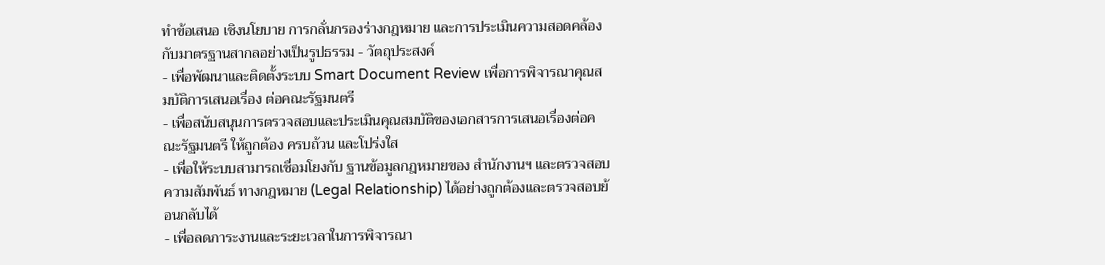ทําข้อเสนอ เชิงนโยบาย การกลั่นกรองร่างกฎหมาย และการประเมินความสอดคล้องกับมาตรฐานสากลอย่างเป็นรูปธรรม - วัตถุประสงค์
- เพื่อพัฒนาและติดตั้งระบบ Smart Document Review เพื่อการพิจารณาคุณสมบัติการเสนอเรื่อง ต่อคณะรัฐมนตรี
- เพื่อสนับสนุนการตรวจสอบและประเมินคุณสมบัติของเอกสารการเสนอเรื่องต่อคณะรัฐมนตรี ให้ถูกต้อง ครบถ้วน และโปร่งใส
- เพื่อให้ระบบสามารถเชื่อมโยงกับ ฐานข้อมูลกฎหมายของ สํานักงานฯ และตรวจสอบความสัมพันธ์ ทางกฎหมาย (Legal Relationship) ได้อย่างถูกต้องและตรวจสอบย้อนกลับได้
- เพื่อลดภาระงานและระยะเวลาในการพิจารณา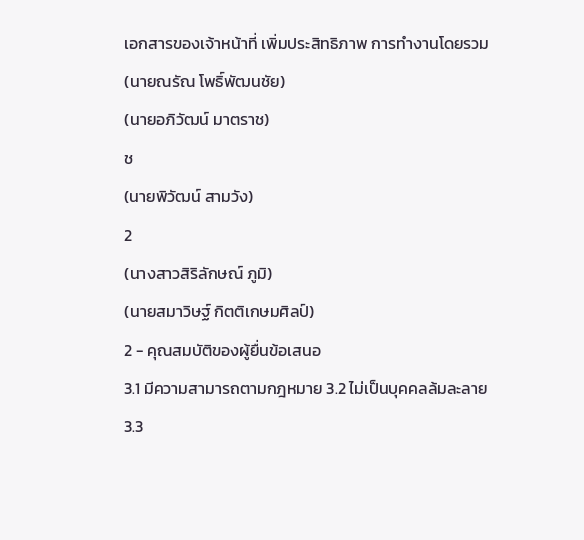เอกสารของเจ้าหน้าที่ เพิ่มประสิทธิภาพ การทํางานโดยรวม
(นายณรัณ โพธิ์พัฒนชัย)
(นายอภิวัฒน์ มาตราช)
ช
(นายพิวัฒน์ สามวัง)
2
(นางสาวสิริลักษณ์ ภูมิ)
(นายสมาวิษฐ์ กิตติเกษมศิลป์)
2 - คุณสมบัติของผู้ยื่นข้อเสนอ
3.1 มีความสามารถตามกฎหมาย 3.2 ไม่เป็นบุคคลล้มละลาย
3.3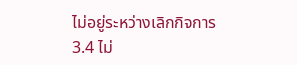ไม่อยู่ระหว่างเลิกกิจการ
3.4 ไม่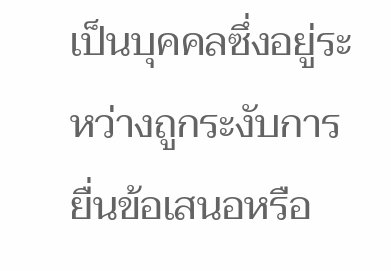เป็นบุคคลซึ่งอยู่ระหว่างถูกระงับการยื่นข้อเสนอหรือ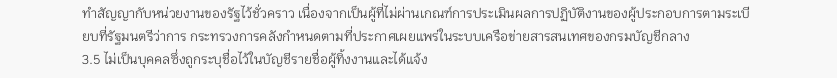ทําสัญญากับหน่วยงานของรัฐไว้ชั่วคราว เนื่องจากเป็นผู้ที่ไม่ผ่านเกณฑ์การประเมินผลการปฏิบัติงานของผู้ประกอบการตามระเบียบที่รัฐมนตรีว่าการ กระทรวงการคลังกําหนดตามที่ประกาศเผยแพร่ในระบบเครือข่ายสารสนเทศของกรมบัญชีกลาง
3.5 ไม่เป็นบุคคลซึ่งถูกระบุชื่อไว้ในบัญชีรายชื่อผู้ทิ้งงานและได้แจ้ง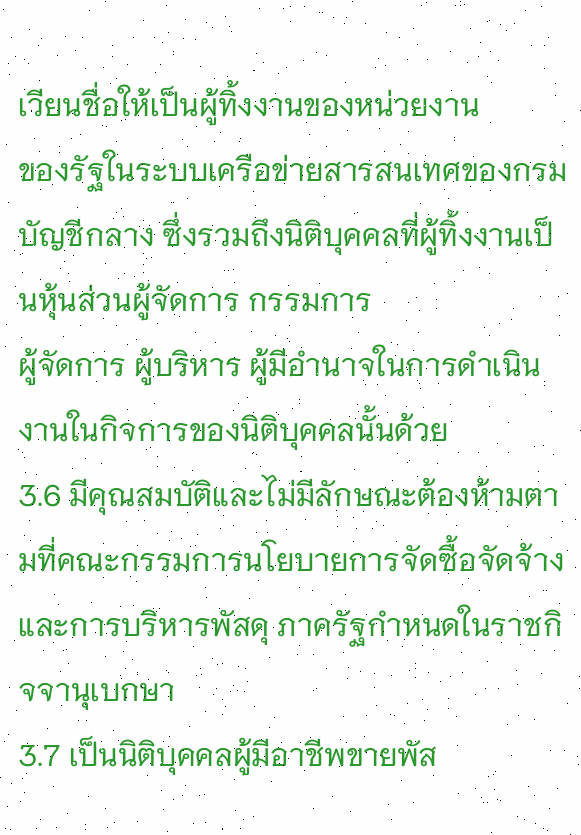เวียนชื่อให้เป็นผู้ทิ้งงานของหน่วยงาน
ของรัฐในระบบเครือข่ายสารสนเทศของกรมบัญชีกลาง ซึ่งรวมถึงนิติบุคคลที่ผู้ทิ้งงานเป็นหุ้นส่วนผู้จัดการ กรรมการ
ผู้จัดการ ผู้บริหาร ผู้มีอํานาจในการดําเนินงานในกิจการของนิติบุคคลนั้นด้วย
3.6 มีคุณสมบัติและไม่มีลักษณะต้องห้ามตามที่คณะกรรมการนโยบายการจัดซื้อจัดจ้างและการบริหารพัสดุ ภาครัฐกําหนดในราชกิจจานุเบกษา
3.7 เป็นนิติบุคคลผู้มีอาชีพขายพัส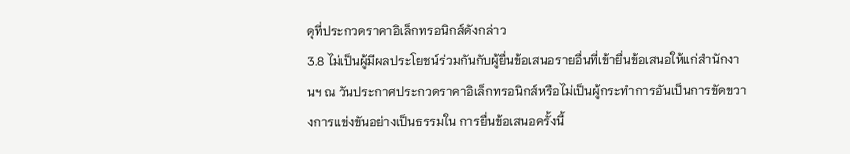ดุที่ประกวดราคาอิเล็กทรอนิกส์ดังกล่าว
3.8 ไม่เป็นผู้มีผลประโยชน์ร่วมกันกับผู้ยื่นข้อเสนอรายอื่นที่เข้ายื่นข้อเสนอให้แก่สํานักงานฯ ณ วันประกาศประกวดราคาอิเล็กทรอนิกส์หรือไม่เป็นผู้กระทําการอันเป็นการขัดขวางการแข่งขันอย่างเป็นธรรมใน การยื่นข้อเสนอครั้งนี้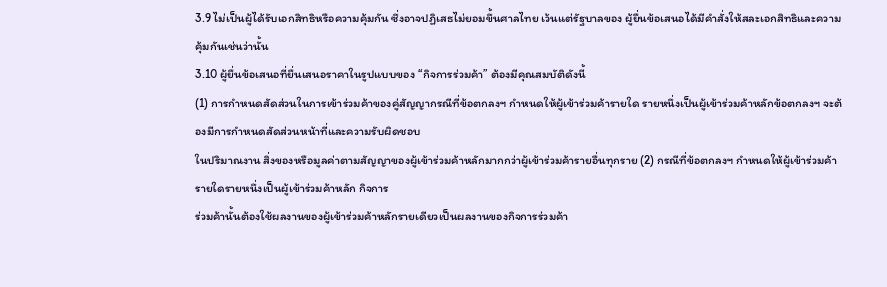3.9 ไม่เป็นผู้ได้รับเอกสิทธิหรือความคุ้มกัน ซึ่งอาจปฏิเสธไม่ยอมขึ้นศาลไทย เว้นแต่รัฐบาลของ ผู้ยื่นข้อเสนอได้มีคําสั่งให้สละเอกสิทธิและความคุ้มกันเช่นว่านั้น
3.10 ผู้ยื่นข้อเสนอที่ยื่นเสนอราคาในรูปแบบของ “กิจการร่วมค้า” ต้องมีคุณสมบัติดังนี้
(1) การกําหนดสัดส่วนในการเข้าร่วมค้าของคู่สัญญากรณีที่ข้อตกลงฯ กําหนดให้ผู้เข้าร่วมค้ารายใด รายหนึ่งเป็นผู้เข้าร่วมค้าหลักข้อตกลงฯ จะต้องมีการกําหนดสัดส่วนหน้าที่และความรับผิดชอบ
ในปริมาณงาน สิ่งของหรือมูลค่าตามสัญญาของผู้เข้าร่วมค้าหลักมากกว่าผู้เข้าร่วมค้ารายอื่นทุกราย (2) กรณีที่ข้อตกลงฯ กําหนดให้ผู้เข้าร่วมค้ารายใดรายหนึ่งเป็นผู้เข้าร่วมค้าหลัก กิจการ
ร่วมค้านั้นต้องใช้ผลงานของผู้เข้าร่วมค้าหลักรายเดียวเป็นผลงานของกิจการร่วมค้า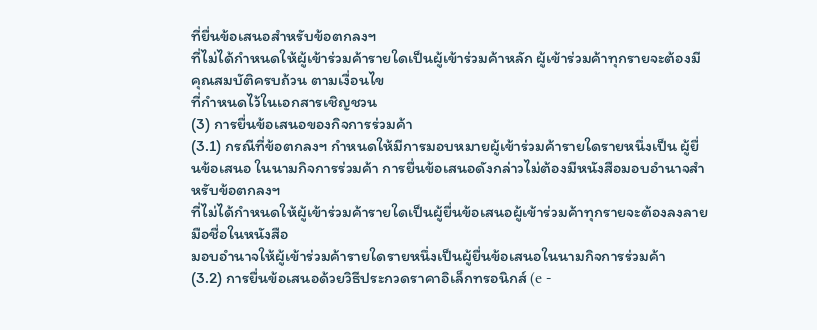ที่ยื่นข้อเสนอสําหรับข้อตกลงฯ
ที่ไม่ได้กําหนดให้ผู้เข้าร่วมค้ารายใดเป็นผู้เข้าร่วมค้าหลัก ผู้เข้าร่วมค้าทุกรายจะต้องมีคุณสมบัติครบถ้วน ตามเงื่อนไข
ที่กําหนดไว้ในเอกสารเชิญชวน
(3) การยื่นข้อเสนอของกิจการร่วมค้า
(3.1) กรณีที่ข้อตกลงฯ กําหนดให้มีการมอบหมายผู้เข้าร่วมค้ารายใดรายหนึ่งเป็น ผู้ยื่นข้อเสนอ ในนามกิจการร่วมค้า การยื่นข้อเสนอดังกล่าวไม่ต้องมีหนังสือมอบอํานาจสําหรับข้อตกลงฯ
ที่ไม่ได้กําหนดให้ผู้เข้าร่วมค้ารายใดเป็นผู้ยื่นข้อเสนอผู้เข้าร่วมค้าทุกรายจะต้องลงลายมือชื่อในหนังสือ
มอบอํานาจให้ผู้เข้าร่วมค้ารายใดรายหนึ่งเป็นผู้ยื่นข้อเสนอในนามกิจการร่วมค้า
(3.2) การยื่นข้อเสนอด้วยวิธีประกวดราคาอิเล็กทรอนิกส์ (e -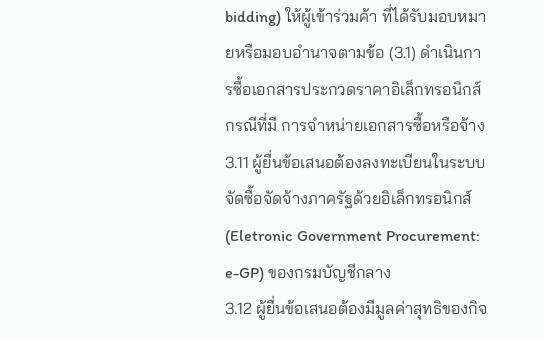bidding) ให้ผู้เข้าร่วมค้า ที่ได้รับมอบหมายหรือมอบอํานาจตามข้อ (3.1) ดําเนินการซื้อเอกสารประกวดราคาอิเล็กทรอนิกส์ กรณีที่มี การจําหน่ายเอกสารซื้อหรือจ้าง
3.11 ผู้ยื่นข้อเสนอต้องลงทะเบียนในระบบจัดซื้อจัดจ้างภาครัฐด้วยอิเล็กทรอนิกส์ (Eletronic Government Procurement: e-GP) ของกรมบัญชีกลาง
3.12 ผู้ยื่นข้อเสนอต้องมีมูลค่าสุทธิของกิจ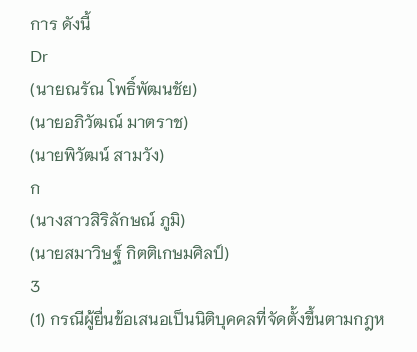การ ดังนี้
Dr
(นายณรัณ โพธิ์พัฒนชัย)
(นายอภิวัฒณ์ มาตราช)
(นายพิวัฒน์ สามวัง)
ก
(นางสาวสิริลักษณ์ ภูมิ)
(นายสมาวิษฐ์ กิตติเกษมศิลป์)
3
(1) กรณีผู้ยื่นข้อเสนอเป็นนิติบุคคลที่จัดตั้งขึ้นตามกฎห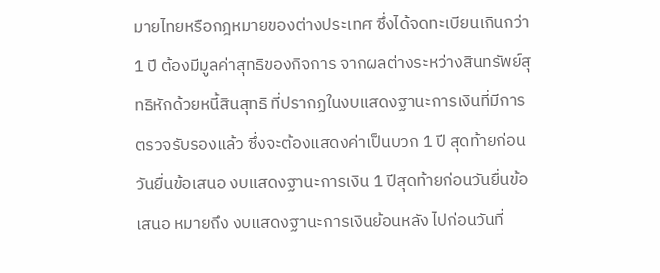มายไทยหรือกฎหมายของต่างประเทศ ซึ่งได้จดทะเบียนเกินกว่า 1 ปี ต้องมีมูลค่าสุทธิของกิจการ จากผลต่างระหว่างสินทรัพย์สุทธิหักด้วยหนี้สินสุทธิ ที่ปรากฏในงบแสดงฐานะการเงินที่มีการตรวจรับรองแล้ว ซึ่งจะต้องแสดงค่าเป็นบวก 1 ปี สุดท้ายก่อน วันยื่นข้อเสนอ งบแสดงฐานะการเงิน 1 ปีสุดท้ายก่อนวันยื่นข้อเสนอ หมายถึง งบแสดงฐานะการเงินย้อนหลัง ไปก่อนวันที่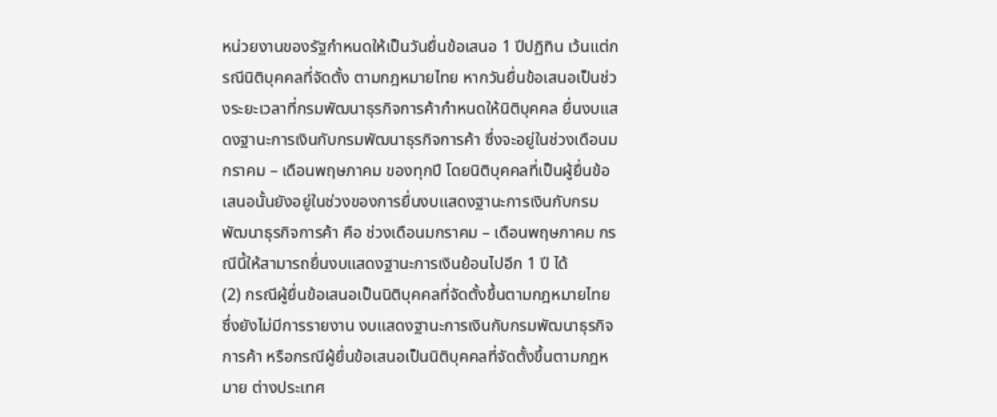หน่วยงานของรัฐกําหนดให้เป็นวันยื่นข้อเสนอ 1 ปีปฏิทิน เว้นแต่กรณีนิติบุคคลที่จัดตั้ง ตามกฎหมายไทย หากวันยื่นข้อเสนอเป็นช่วงระยะเวลาที่กรมพัฒนาธุรกิจการค้ากําหนดให้นิติบุคคล ยื่นงบแสดงฐานะการเงินกับกรมพัฒนาธุรกิจการค้า ซึ่งจะอยู่ในช่วงเดือนมกราคม – เดือนพฤษภาคม ของทุกปี โดยนิติบุคคลที่เป็นผู้ยื่นข้อเสนอนั้นยังอยู่ในช่วงของการยื่นงบแสดงฐานะการเงินกับกรมพัฒนาธุรกิจการค้า คือ ช่วงเดือนมกราคม – เดือนพฤษภาคม กรณีนี้ให้สามารถยื่นงบแสดงฐานะการเงินย้อนไปอีก 1 ปี ได้
(2) กรณีผู้ยื่นข้อเสนอเป็นนิติบุคคลที่จัดตั้งขึ้นตามกฎหมายไทย ซึ่งยังไม่มีการรายงาน งบแสดงฐานะการเงินกับกรมพัฒนาธุรกิจการค้า หรือกรณีผู้ยื่นข้อเสนอเป็นนิติบุคคลที่จัดตั้งขึ้นตามกฎหมาย ต่างประเทศ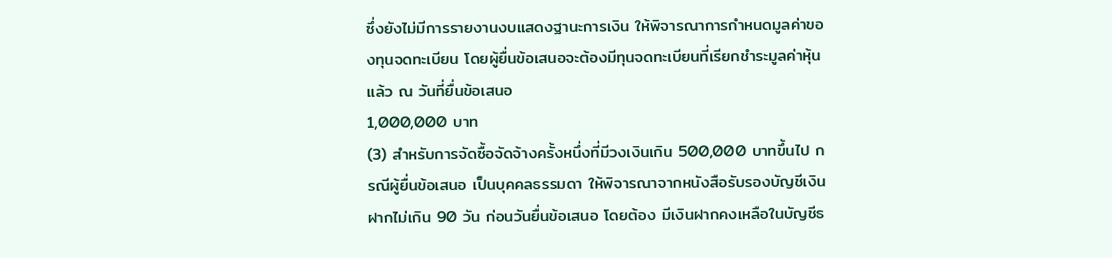ซึ่งยังไม่มีการรายงานงบแสดงฐานะการเงิน ให้พิจารณาการกําหนดมูลค่าของทุนจดทะเบียน โดยผู้ยื่นข้อเสนอจะต้องมีทุนจดทะเบียนที่เรียกชําระมูลค่าหุ้นแล้ว ณ วันที่ยื่นข้อเสนอ
1,000,000 บาท
(3) สําหรับการจัดซื้อจัดจ้างครั้งหนึ่งที่มีวงเงินเกิน 500,000 บาทขึ้นไป กรณีผู้ยื่นข้อเสนอ เป็นบุคคลธรรมดา ให้พิจารณาจากหนังสือรับรองบัญชีเงินฝากไม่เกิน 90 วัน ก่อนวันยื่นข้อเสนอ โดยต้อง มีเงินฝากคงเหลือในบัญชีธ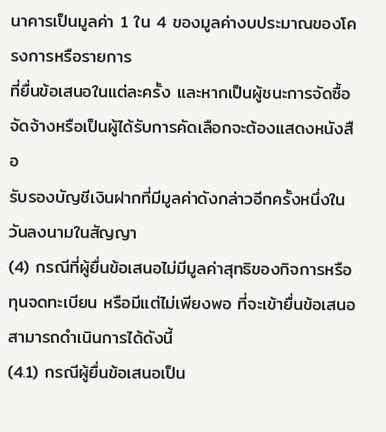นาคารเป็นมูลค่า 1 ใน 4 ของมูลค่างบประมาณของโครงการหรือรายการ
ที่ยื่นข้อเสนอในแต่ละครั้ง และหากเป็นผู้ชนะการจัดซื้อจัดจ้างหรือเป็นผู้ได้รับการคัดเลือกจะต้องแสดงหนังสือ
รับรองบัญชีเงินฝากที่มีมูลค่าดังกล่าวอีกครั้งหนึ่งในวันลงนามในสัญญา
(4) กรณีที่ผู้ยื่นข้อเสนอไม่มีมูลค่าสุทธิของกิจการหรือทุนจดทะเบียน หรือมีแต่ไม่เพียงพอ ที่จะเข้ายื่นข้อเสนอ สามารถดําเนินการได้ดังนี้
(4.1) กรณีผู้ยื่นข้อเสนอเป็น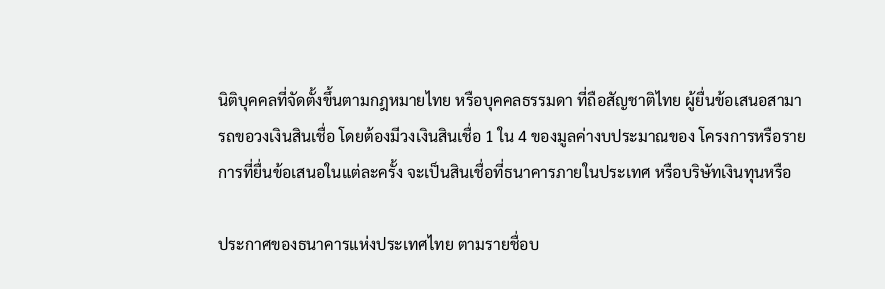นิติบุคคลที่จัดตั้งขึ้นตามกฎหมายไทย หรือบุคคลธรรมดา ที่ถือสัญชาติไทย ผู้ยื่นข้อเสนอสามารถขอวงเงินสินเชื่อ โดยต้องมีวงเงินสินเชื่อ 1 ใน 4 ของมูลค่างบประมาณของ โครงการหรือรายการที่ยื่นข้อเสนอในแต่ละครั้ง จะเป็นสินเชื่อที่ธนาคารภายในประเทศ หรือบริษัทเงินทุนหรือ

ประกาศของธนาคารแห่งประเทศไทย ตามรายชื่อบ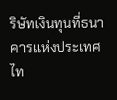ริษัทเงินทุนที่ธนาคารแห่งประเทศไท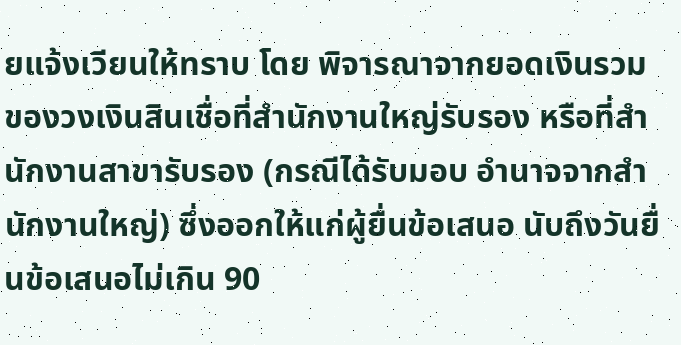ยแจ้งเวียนให้ทราบ โดย พิจารณาจากยอดเงินรวมของวงเงินสินเชื่อที่สํานักงานใหญ่รับรอง หรือที่สํานักงานสาขารับรอง (กรณีได้รับมอบ อํานาจจากสํานักงานใหญ่) ซึ่งออกให้แก่ผู้ยื่นข้อเสนอ นับถึงวันยื่นข้อเสนอไม่เกิน 90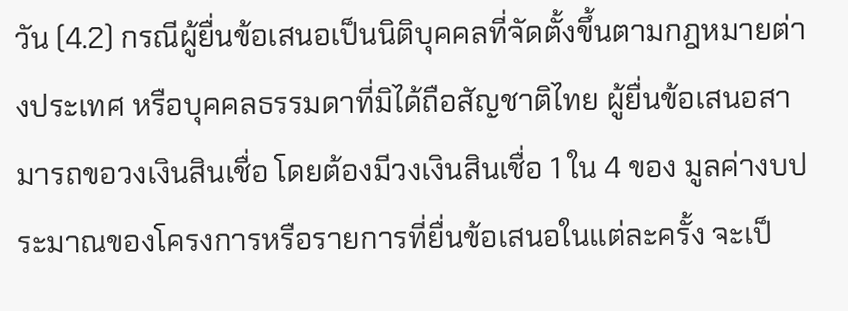วัน (4.2) กรณีผู้ยื่นข้อเสนอเป็นนิติบุคคลที่จัดตั้งขึ้นตามกฎหมายต่างประเทศ หรือบุคคลธรรมดาที่มิได้ถือสัญชาติไทย ผู้ยื่นข้อเสนอสามารถขอวงเงินสินเชื่อ โดยต้องมีวงเงินสินเชื่อ 1 ใน 4 ของ มูลค่างบประมาณของโครงการหรือรายการที่ยื่นข้อเสนอในแต่ละครั้ง จะเป็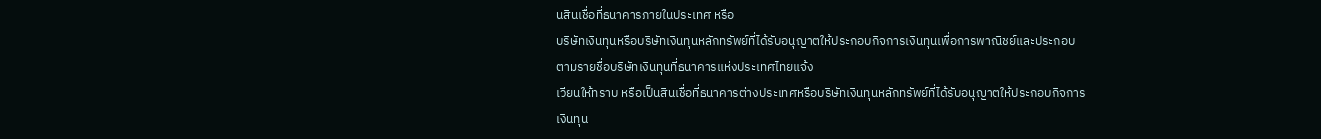นสินเชื่อที่ธนาคารภายในประเทศ หรือ
บริษัทเงินทุนหรือบริษัทเงินทุนหลักทรัพย์ที่ได้รับอนุญาตให้ประกอบกิจการเงินทุนเพื่อการพาณิชย์และประกอบ
ตามรายชื่อบริษัทเงินทุนที่ธนาคารแห่งประเทศไทยแจ้ง
เวียนให้ทราบ หรือเป็นสินเชื่อที่ธนาคารต่างประเทศหรือบริษัทเงินทุนหลักทรัพย์ที่ได้รับอนุญาตให้ประกอบกิจการ
เงินทุน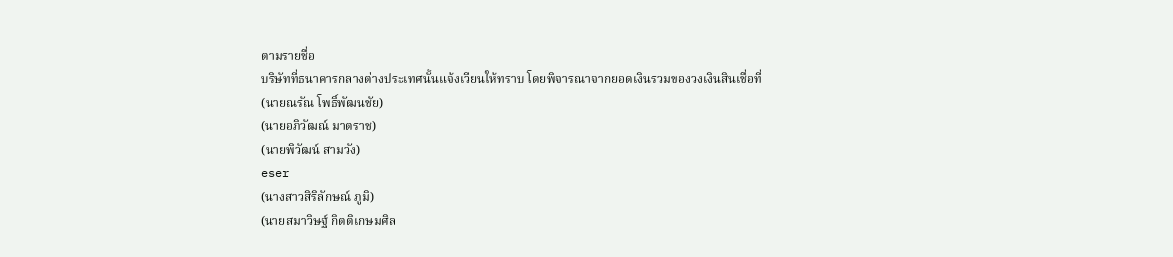ตามรายชื่อ
บริษัทที่ธนาคารกลางต่างประเทศนั้นแจ้งเวียนให้ทราบ โดยพิจารณาจากยอดเงินรวมของวงเงินสินเชื่อที่
(นายณรัณ โพธิ์พัฒนชัย)
(นายอภิวัฒณ์ มาตราช)
(นายพิวัฒน์ สามวัง)
eser
(นางสาวสิริลักษณ์ ภูมิ)
(นายสมาวิษฐ์ กิตติเกษมศิล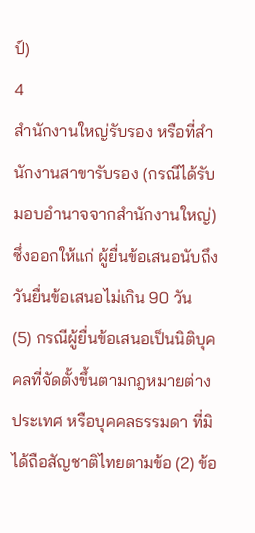ป์)
4
สํานักงานใหญ่รับรอง หรือที่สํานักงานสาขารับรอง (กรณีได้รับมอบอํานาจจากสํานักงานใหญ่) ซึ่งออกให้แก่ ผู้ยื่นข้อเสนอนับถึงวันยื่นข้อเสนอไม่เกิน 90 วัน
(5) กรณีผู้ยื่นข้อเสนอเป็นนิติบุคคลที่จัดตั้งขึ้นตามกฎหมายต่างประเทศ หรือบุคคลธรรมดา ที่มิได้ถือสัญชาติไทยตามข้อ (2) ข้อ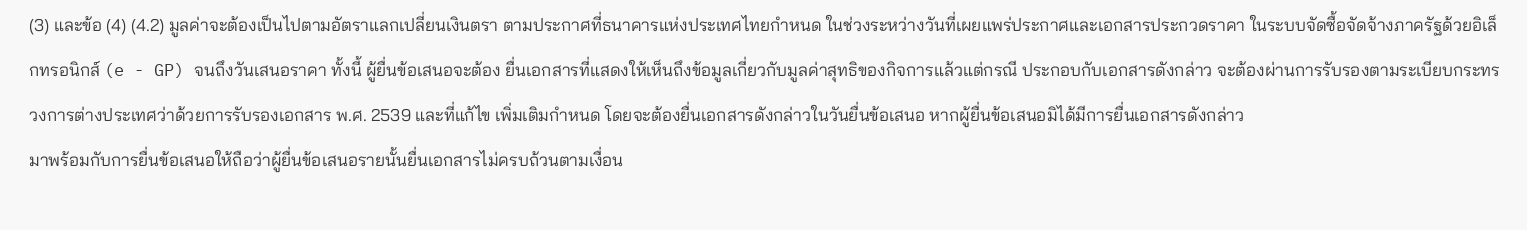(3) และข้อ (4) (4.2) มูลค่าจะต้องเป็นไปตามอัตราแลกเปลี่ยนเงินตรา ตามประกาศที่ธนาคารแห่งประเทศไทยกําหนด ในช่วงระหว่างวันที่เผยแพร่ประกาศและเอกสารประกวดราคา ในระบบจัดซื้อจัดจ้างภาครัฐด้วยอิเล็กทรอนิกส์ (e - GP) จนถึงวันเสนอราคา ทั้งนี้ ผู้ยื่นข้อเสนอจะต้อง ยื่นเอกสารที่แสดงให้เห็นถึงข้อมูลเกี่ยวกับมูลค่าสุทธิของกิจการแล้วแต่กรณี ประกอบกับเอกสารดังกล่าว จะต้องผ่านการรับรองตามระเบียบกระทรวงการต่างประเทศว่าด้วยการรับรองเอกสาร พ.ศ. 2539 และที่แก้ไข เพิ่มเติมกําหนด โดยจะต้องยื่นเอกสารดังกล่าวในวันยื่นข้อเสนอ หากผู้ยื่นข้อเสนอมิได้มีการยื่นเอกสารดังกล่าว
มาพร้อมกับการยื่นข้อเสนอให้ถือว่าผู้ยื่นข้อเสนอรายนั้นยื่นเอกสารไม่ครบถ้วนตามเงื่อน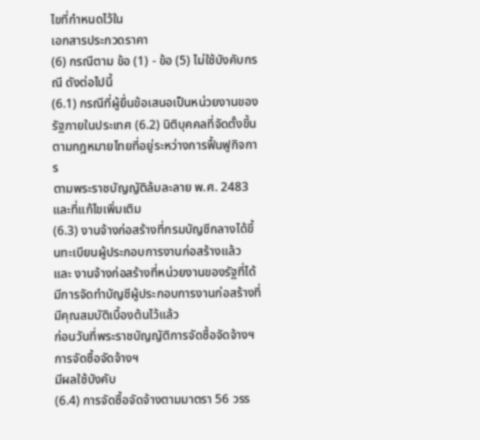ไขที่กําหนดไว้ใน
เอกสารประกวดราคา
(6) กรณีตาม ข้อ (1) - ข้อ (5) ไม่ใช้บังคับกรณี ดังต่อไปนี้
(6.1) กรณีที่ผู้ยื่นข้อเสนอเป็นหน่วยงานของรัฐภายในประเทศ (6.2) นิติบุคคลที่จัดตั้งขึ้นตามกฎหมายไทยที่อยู่ระหว่างการฟื้นฟูกิจการ
ตามพระราชบัญญัติล้มละลาย พ.ศ. 2483 และที่แก้ไขเพิ่มเติม
(6.3) งานจ้างก่อสร้างที่กรมบัญชีกลางได้ขึ้นทะเบียนผู้ประกอบการงานก่อสร้างแล้ว และ งานจ้างก่อสร้างที่หน่วยงานของรัฐที่ได้มีการจัดทําบัญชีผู้ประกอบการงานก่อสร้างที่มีคุณสมบัติเบื้องต้นไว้แล้ว
ก่อนวันที่พระราชบัญญัติการจัดซื้อจัดจ้างฯ
การจัดซื้อจัดจ้างฯ
มีผลใช้บังคับ
(6.4) การจัดซื้อจัดจ้างตามมาตรา 56 วรร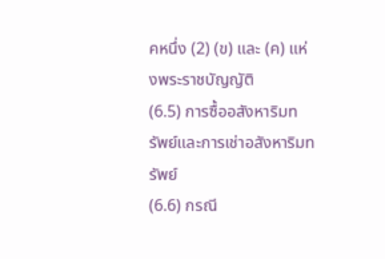คหนึ่ง (2) (ข) และ (ค) แห่งพระราชบัญญัติ
(6.5) การซื้ออสังหาริมทรัพย์และการเช่าอสังหาริมทรัพย์
(6.6) กรณี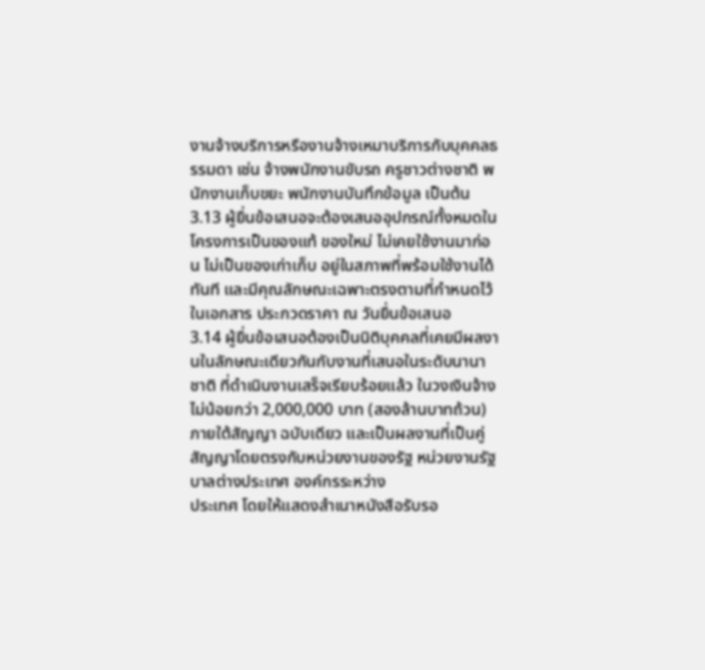งานจ้างบริการหรืองานจ้างเหมาบริการกับบุคคลธรรมดา เช่น จ้างพนักงานขับรถ ครูชาวต่างชาติ พนักงานเก็บขยะ พนักงานบันทึกข้อมูล เป็นต้น
3.13 ผู้ยื่นข้อเสนอจะต้องเสนออุปกรณ์ทั้งหมดในโครงการเป็นของแท้ ของใหม่ ไม่เคยใช้งานมาก่อน ไม่เป็นของเก่าเก็บ อยู่ในสภาพที่พร้อมใช้งานได้ทันที และมีคุณลักษณะเฉพาะตรงตามที่กําหนดไว้ในเอกสาร ประกวดราคา ณ วันยื่นข้อเสนอ
3.14 ผู้ยื่นข้อเสนอต้องเป็นนิติบุคคลที่เคยมีผลงานในลักษณะเดียวกันกับงานที่เสนอในระดับนานาชาติ ที่ดําเนินงานเสร็จเรียบร้อยแล้ว ในวงเงินจ้างไม่น้อยกว่า 2,000,000 บาท (สองล้านบาทถ้วน) ภายใต้สัญญา ฉบับเดียว และเป็นผลงานที่เป็นคู่สัญญาโดยตรงกับหน่วยงานของรัฐ หน่วยงานรัฐบาลต่างประเทศ องค์กรระหว่าง
ประเทศ โดยให้แสดงสําเนาหนังสือรับรอ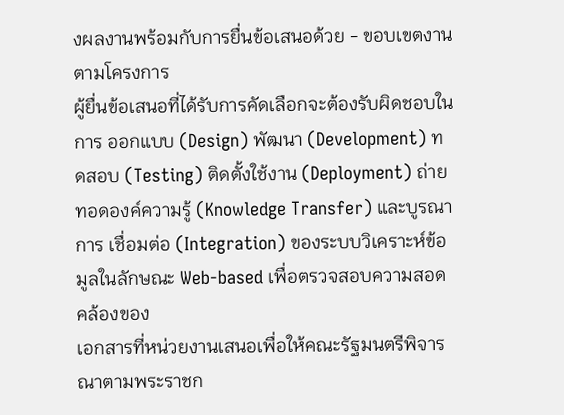งผลงานพร้อมกับการยื่นข้อเสนอด้วย - ขอบเขตงานตามโครงการ
ผู้ยื่นข้อเสนอที่ได้รับการคัดเลือกจะต้องรับผิดชอบในการ ออกแบบ (Design) พัฒนา (Development) ทดสอบ (Testing) ติดตั้งใช้งาน (Deployment) ถ่ายทอดองค์ความรู้ (Knowledge Transfer) และบูรณาการ เชื่อมต่อ (Integration) ของระบบวิเคราะห์ข้อมูลในลักษณะ Web-based เพื่อตรวจสอบความสอดคล้องของ
เอกสารที่หน่วยงานเสนอเพื่อให้คณะรัฐมนตรีพิจารณาตามพระราชก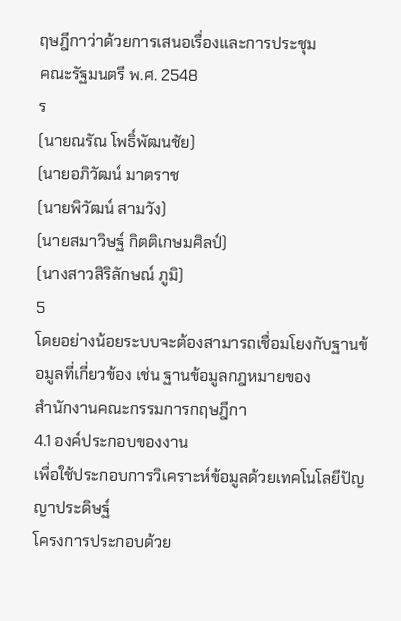ฤษฎีกาว่าด้วยการเสนอเรื่องและการประชุม
คณะรัฐมนตรี พ.ศ. 2548
ร
(นายณรัณ โพธิ์พัฒนชัย)
(นายอภิวัฒน์ มาตราช
(นายพิวัฒน์ สามวัง)
(นายสมาวิษฐ์ กิตติเกษมศิลป์)
(นางสาวสิริลักษณ์ ภูมิ)
5
โดยอย่างน้อยระบบจะต้องสามารถเชื่อมโยงกับฐานข้อมูลที่เกี่ยวข้อง เช่น ฐานข้อมูลกฎหมายของ
สํานักงานคณะกรรมการกฤษฎีกา
4.1 องค์ประกอบของงาน
เพื่อใช้ประกอบการวิเคราะห์ข้อมูลด้วยเทคโนโลยีปัญญาประดิษฐ์
โครงการประกอบด้วย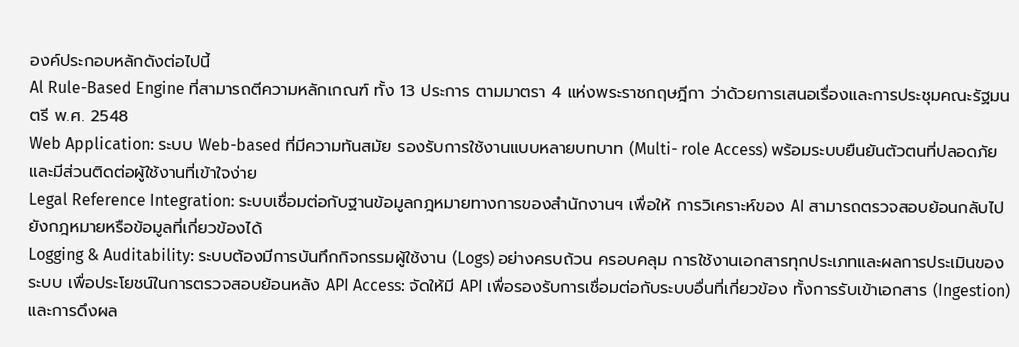องค์ประกอบหลักดังต่อไปนี้
Al Rule-Based Engine ที่สามารถตีความหลักเกณฑ์ ทั้ง 13 ประการ ตามมาตรา 4 แห่งพระราชกฤษฎีกา ว่าด้วยการเสนอเรื่องและการประชุมคณะรัฐมนตรี พ.ศ. 2548
Web Application: ระบบ Web-based ที่มีความทันสมัย รองรับการใช้งานแบบหลายบทบาท (Multi- role Access) พร้อมระบบยืนยันตัวตนที่ปลอดภัย และมีส่วนติดต่อผู้ใช้งานที่เข้าใจง่าย
Legal Reference Integration: ระบบเชื่อมต่อกับฐานข้อมูลกฎหมายทางการของสํานักงานฯ เพื่อให้ การวิเคราะห์ของ AI สามารถตรวจสอบย้อนกลับไปยังกฎหมายหรือข้อมูลที่เกี่ยวข้องได้
Logging & Auditability: ระบบต้องมีการบันทึกกิจกรรมผู้ใช้งาน (Logs) อย่างครบถ้วน ครอบคลุม การใช้งานเอกสารทุกประเภทและผลการประเมินของระบบ เพื่อประโยชน์ในการตรวจสอบย้อนหลัง API Access: จัดให้มี API เพื่อรองรับการเชื่อมต่อกับระบบอื่นที่เกี่ยวข้อง ทั้งการรับเข้าเอกสาร (Ingestion) และการดึงผล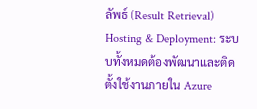ลัพธ์ (Result Retrieval)
Hosting & Deployment: ระบบทั้งหมดต้องพัฒนาและติดตั้งใช้งานภายใน Azure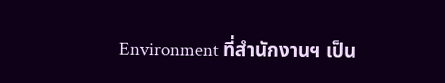Environment ที่สํานักงานฯ เป็น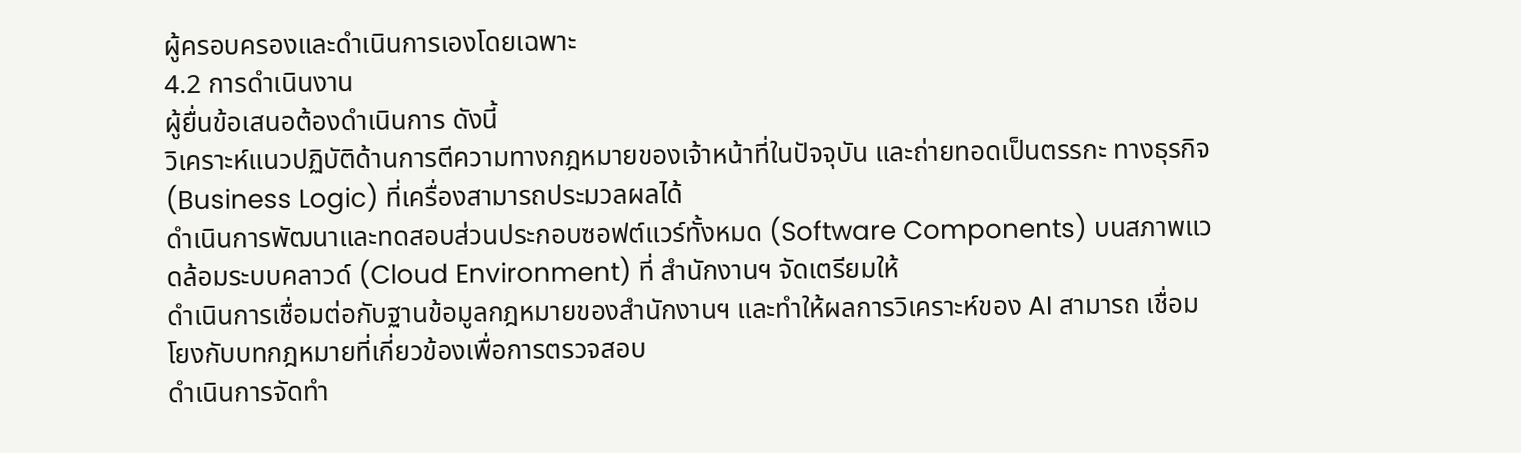ผู้ครอบครองและดําเนินการเองโดยเฉพาะ
4.2 การดําเนินงาน
ผู้ยื่นข้อเสนอต้องดําเนินการ ดังนี้
วิเคราะห์แนวปฏิบัติด้านการตีความทางกฎหมายของเจ้าหน้าที่ในปัจจุบัน และถ่ายทอดเป็นตรรกะ ทางธุรกิจ (Business Logic) ที่เครื่องสามารถประมวลผลได้
ดําเนินการพัฒนาและทดสอบส่วนประกอบซอฟต์แวร์ทั้งหมด (Software Components) บนสภาพแวดล้อมระบบคลาวด์ (Cloud Environment) ที่ สํานักงานฯ จัดเตรียมให้
ดําเนินการเชื่อมต่อกับฐานข้อมูลกฎหมายของสํานักงานฯ และทําให้ผลการวิเคราะห์ของ AI สามารถ เชื่อมโยงกับบทกฎหมายที่เกี่ยวข้องเพื่อการตรวจสอบ
ดําเนินการจัดทํา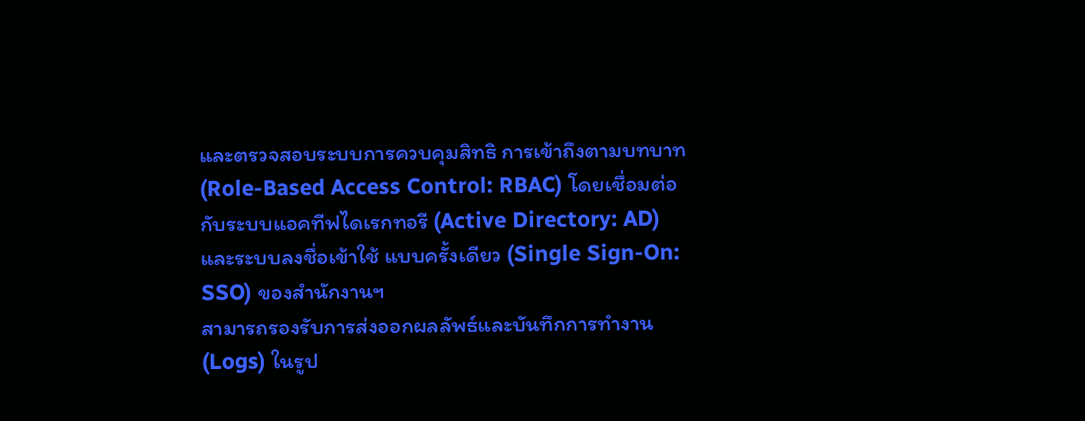และตรวจสอบระบบการควบคุมสิทธิ การเข้าถึงตามบทบาท (Role-Based Access Control: RBAC) โดยเชื่อมต่อกับระบบแอคทีฟไดเรกทอรี (Active Directory: AD) และระบบลงชื่อเข้าใช้ แบบครั้งเดียว (Single Sign-On: SSO) ของสํานักงานฯ
สามารถรองรับการส่งออกผลลัพธ์และบันทึกการทํางาน (Logs) ในรูป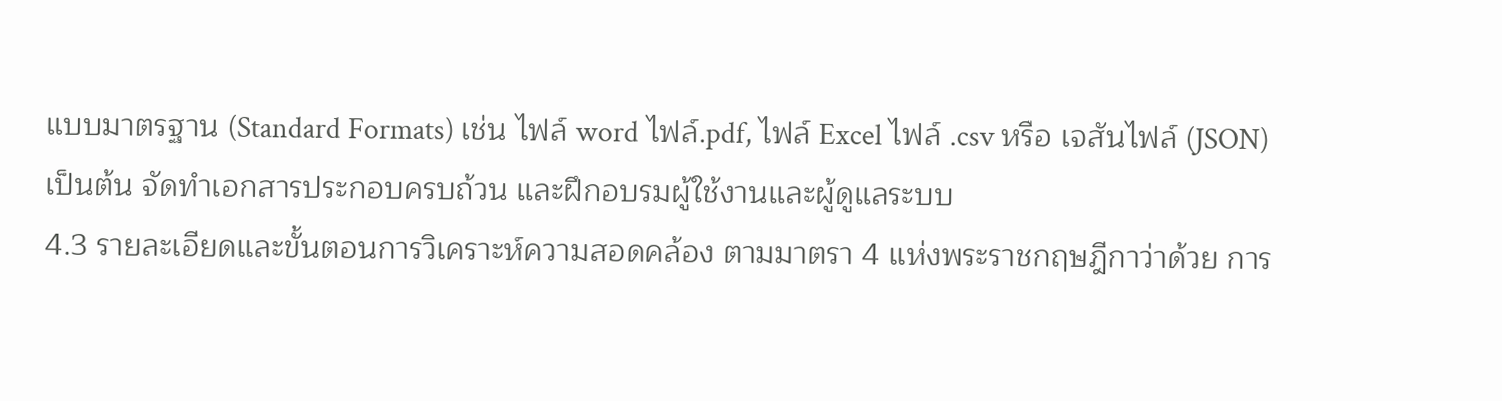แบบมาตรฐาน (Standard Formats) เช่น ไฟล์ word ไฟล์.pdf, ไฟล์ Excel ไฟล์ .csv หรือ เจสันไฟล์ (JSON) เป็นต้น จัดทําเอกสารประกอบครบถ้วน และฝึกอบรมผู้ใช้งานและผู้ดูแลระบบ
4.3 รายละเอียดและขั้นตอนการวิเคราะห์ความสอดคล้อง ตามมาตรา 4 แห่งพระราชกฤษฎีกาว่าด้วย การ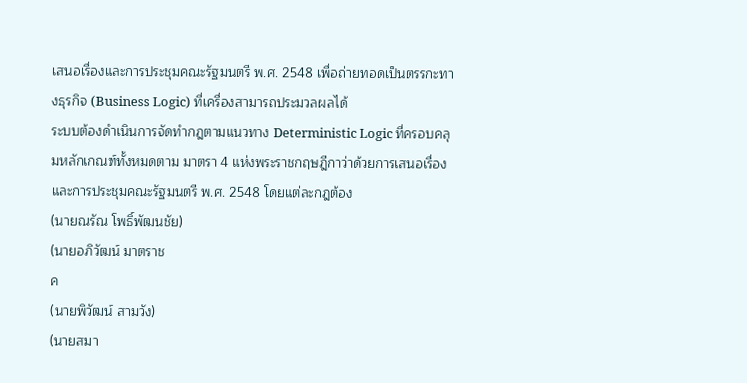เสนอเรื่องและการประชุมคณะรัฐมนตรี พ.ศ. 2548 เพื่อถ่ายทอดเป็นตรรกะทางธุรกิจ (Business Logic) ที่เครื่องสามารถประมวลผลได้
ระบบต้องดําเนินการจัดทํากฎตามแนวทาง Deterministic Logic ที่ครอบคลุมหลักเกณฑ์ทั้งหมดตาม มาตรา 4 แห่งพระราชกฤษฎีกาว่าด้วยการเสนอเรื่องและการประชุมคณะรัฐมนตรี พ.ศ. 2548 โดยแต่ละกฎต้อง
(นายณรัณ โพธิ์พัฒนชัย)
(นายอภิวัฒน์ มาตราช
ค
(นายพิวัฒน์ สามวัง)
(นายสมา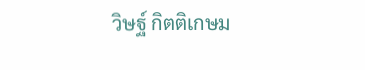วิษฐ์ กิตติเกษม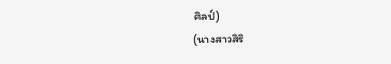ศิลป์)
(นางสาวสิริ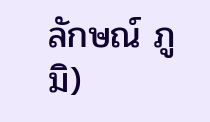ลักษณ์ ภูมิ)